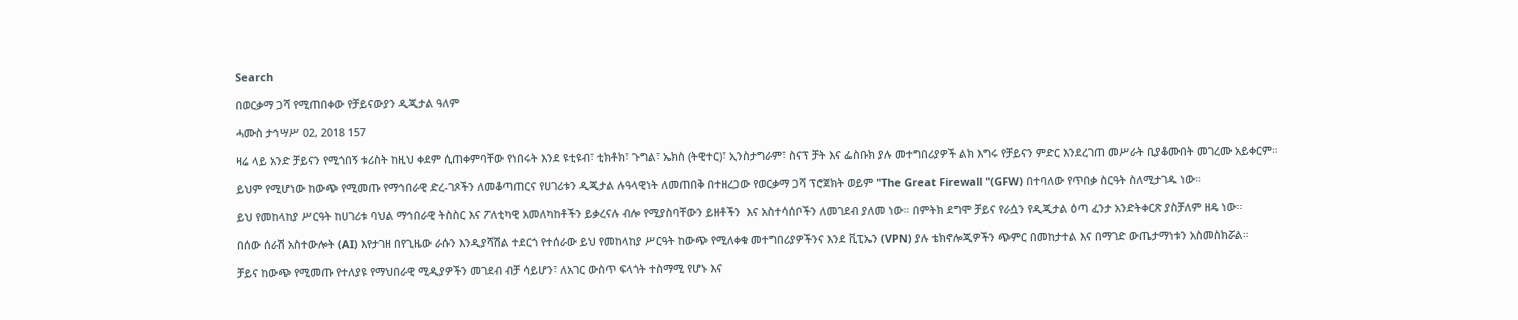Search

በወርቃማ ጋሻ የሚጠበቀው የቻይናውያን ዲጂታል ዓለም

ሓሙስ ታኅሣሥ 02, 2018 157

ዛሬ ላይ አንድ ቻይናን የሚጎበኝ ቱሪስት ከዚህ ቀደም ሲጠቀምባቸው የነበሩት እንደ ዩቲዩብ፣ ቲክቶክ፣ ጉግል፣ ኤክስ (ትዊተር)፣ ኢንስታግራም፣ ስናፕ ቻት እና ፌስቡክ ያሉ መተግበሪያዎች ልክ እግሩ የቻይናን ምድር እንደረገጠ መሥራት ቢያቆሙበት መገረሙ አይቀርም።

ይህም የሚሆነው ከውጭ የሚመጡ የማኅበራዊ ድረ-ገጾችን ለመቆጣጠርና የሀገሪቱን ዲጂታል ሉዓላዊነት ለመጠበቅ በተዘረጋው የወርቃማ ጋሻ ፕሮጀክት ወይም "The Great Firewall "(GFW) በተባለው የጥበቃ ስርዓት ስለሚታገዱ ነው።

ይህ የመከላከያ ሥርዓት ከሀገሪቱ ባህል ማኅበራዊ ትስስር እና ፖለቲካዊ አመለካከቶችን ይቃረናሉ ብሎ የሚያስባቸውን ይዘቶችን  እና አስተሳሰቦችን ለመገደብ ያለመ ነው። በምትክ ደግሞ ቻይና የራሷን የዲጂታል ዕጣ ፈንታ አንድትቀርጽ ያስቻለም ዘዴ ነው።

በሰው ሰራሽ አስተውሎት (AI) እየታገዘ በየጊዜው ራሱን እንዲያሻሽል ተደርጎ የተሰራው ይህ የመከላከያ ሥርዓት ከውጭ የሚለቀቁ መተግበሪያዎችንና እንደ ቪፒኤን (VPN) ያሉ ቴክኖሎጂዎችን ጭምር በመከታተል እና በማገድ ውጤታማነቱን አስመስክሯል።

ቻይና ከውጭ የሚመጡ የተለያዩ የማህበራዊ ሚዲያዎችን መገደብ ብቻ ሳይሆን፣ ለአገር ውስጥ ፍላጎት ተስማሚ የሆኑ እና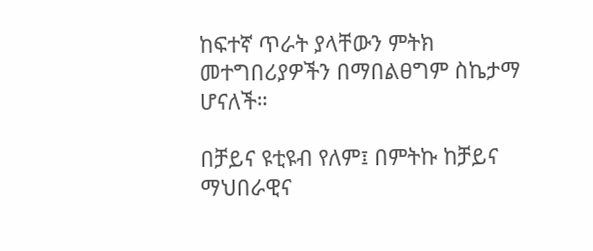ከፍተኛ ጥራት ያላቸውን ምትክ መተግበሪያዎችን በማበልፀግም ስኬታማ ሆናለች።

በቻይና ዩቲዩብ የለም፤ በምትኩ ከቻይና ማህበራዊና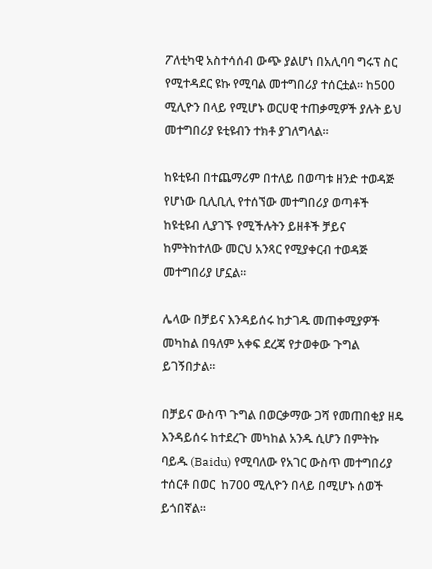ፖለቲካዊ አስተሳሰብ ውጭ ያልሆነ በአሊባባ ግሩፕ ስር የሚተዳደር ዩኩ የሚባል መተግበሪያ ተሰርቷል። ከ500 ሚሊዮን በላይ የሚሆኑ ወርሀዊ ተጠቃሚዎች ያሉት ይህ መተግበሪያ ዩቲዩብን ተክቶ ያገለግላል።

ከዩቲዩብ በተጨማሪም በተለይ በወጣቱ ዘንድ ተወዳጅ የሆነው ቢሊቢሊ የተሰኘው መተግበሪያ ወጣቶች ከዩቲዩብ ሊያገኙ የሚችሉትን ይዘቶች ቻይና ከምትከተለው መርህ አንጻር የሚያቀርብ ተወዳጅ መተግበሪያ ሆኗል።

ሌላው በቻይና እንዳይሰሩ ከታገዱ መጠቀሚያዎች መካከል በዓለም አቀፍ ደረጃ የታወቀው ጉግል ይገኝበታል።

በቻይና ውስጥ ጉግል በወርቃማው ጋሻ የመጠበቂያ ዘዴ እንዳይሰሩ ከተደረጉ መካከል አንዱ ሲሆን በምትኩ ባይዱ (Baidu) የሚባለው የአገር ውስጥ መተግበሪያ ተሰርቶ በወር  ከ700 ሚሊዮን በላይ በሚሆኑ ሰወች ይጎበኛል።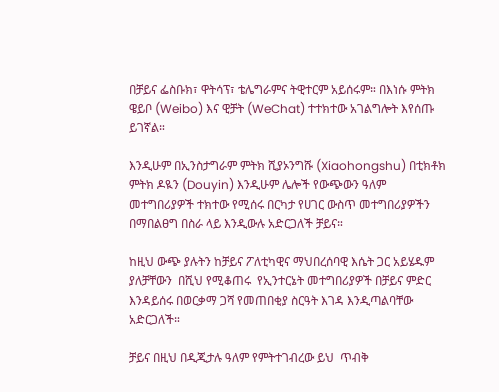በቻይና ፌስቡክ፣ ዋትሳፕ፣ ቴሌግራምና ትዊተርም አይሰሩም። በእነሱ ምትክ ዌይቦ (Weibo) እና ዊቻት (WeChat) ተተክተው አገልግሎት እየሰጡ ይገኛል።

እንዲሁም በኢንስታግራም ምትክ ሺያኦንግሹ (Xiaohongshu) በቲክቶክ ምትክ ዶዪን (Douyin) እንዲሁም ሌሎች የውጭውን ዓለም መተግበሪያዎች ተክተው የሚሰሩ በርካታ የሀገር ውስጥ መተግበሪያዎችን በማበልፀግ በስራ ላይ እንዲውሉ አድርጋለች ቻይና።

ከዚህ ውጭ ያሉትን ከቻይና ፖለቲካዊና ማህበረሰባዊ እሴት ጋር አይሄዱም ያለቻቸውን  በሺህ የሚቆጠሩ  የኢንተርኔት መተግበሪያዎች በቻይና ምድር እንዳይሰሩ በወርቃማ ጋሻ የመጠበቂያ ስርዓት እገዳ እንዲጣልባቸው አድርጋለች።

ቻይና በዚህ በዲጂታሉ ዓለም የምትተገብረው ይህ  ጥብቅ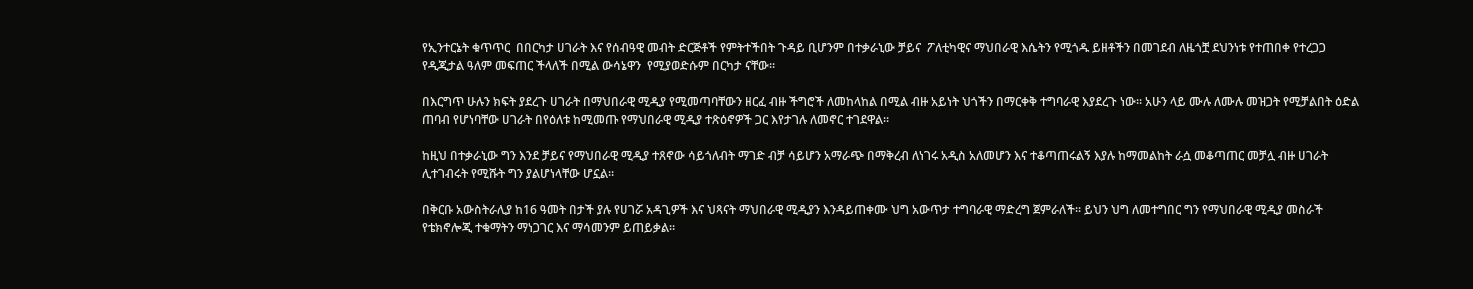የኢንተርኔት ቁጥጥር  በበርካታ ሀገራት እና የሰብዓዊ መብት ድርጅቶች የምትተችበት ጉዳይ ቢሆንም በተቃራኒው ቻይና  ፖለቲካዊና ማህበራዊ እሴትን የሚጎዱ ይዘቶችን በመገደብ ለዜጎቿ ደህንነቱ የተጠበቀ የተረጋጋ የዲጂታል ዓለም መፍጠር ችላለች በሚል ውሳኔዋን  የሚያወድሱም በርካታ ናቸው።

በእርግጥ ሁሉን ክፍት ያደረጉ ሀገራት በማህበራዊ ሚዲያ የሚመጣባቸውን ዘርፈ ብዙ ችግሮች ለመከላከል በሚል ብዙ አይነት ህጎችን በማርቀቅ ተግባራዊ እያደረጉ ነው። አሁን ላይ ሙሉ ለሙሉ መዝጋት የሚቻልበት ዕድል ጠባብ የሆነባቸው ሀገራት በየዕለቱ ከሚመጡ የማህበራዊ ሚዲያ ተጽዕኖዎች ጋር እየታገሉ ለመኖር ተገደዋል።

ከዚህ በተቃራኒው ግን እንደ ቻይና የማህበራዊ ሚዲያ ተጸኖው ሳይጎለብት ማገድ ብቻ ሳይሆን አማራጭ በማቅረብ ለነገሩ አዲስ አለመሆን እና ተቆጣጠሩልኝ እያሉ ከማመልከት ራሷ መቆጣጠር መቻሏ ብዙ ሀገራት ሊተገብሩት የሚሹት ግን ያልሆነላቸው ሆኗል።

በቅርቡ አውስትራሊያ ከ16 ዓመት በታች ያሉ የሀገሯ አዳጊዎች እና ህጻናት ማህበራዊ ሚዲያን እንዳይጠቀሙ ህግ አውጥታ ተግባራዊ ማድረግ ጀምራለች። ይህን ህግ ለመተግበር ግን የማህበራዊ ሚዲያ መስራች የቴክኖሎጂ ተቁማትን ማነጋገር እና ማሳመንም ይጠይቃል።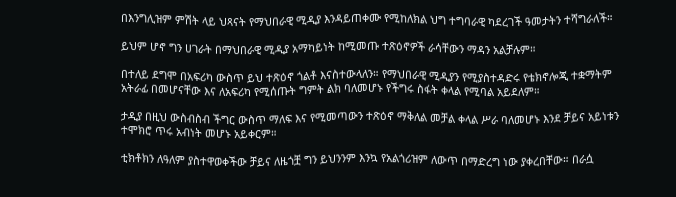በእንግሊዝም ምሽት ላይ ህጻናት የማህበራዊ ሚዲያ እንዳይጠቀሙ የሚከለክል ህግ ተግባራዊ ካደረገች ዓመታትን ተሻግራለች።

ይህም ሆኖ ግን ሀገራት በማህበራዊ ሚዲያ አማካይነት ከሚመጡ ተጽዕኖዎች ራሳቸውን ማዳን አልቻሉም።

በተለይ ደግሞ በአፍሪካ ውስጥ ይህ ተጽዕኖ ጎልቶ እናስተውላለን። የማህበራዊ ሚዲያን የሚያስተዳድሩ የቴክኖሎጂ ተቋማትም አትራፊ በመሆናቸው እና ለአፍሪካ የሚሰጡት ግምት ልክ ባለመሆኑ የችግሩ ስፋት ቀላል የሚባል አይደለም።

ታዲያ በዚህ ውስብስብ ችግር ውስጥ ማለፍ እና የሚመጣውን ተጽዕኖ ማቅለል መቻል ቀላል ሥራ ባለመሆኑ እንደ ቻይና አይነቱን ተሞክሮ ጥሩ አብነት መሆኑ አይቀርም።

ቲክቶክን ለዓለም ያስተዋወቀችው ቻይና ለዜጎቿ ግን ይህንንም እንኳ የአልጎሪዝም ለውጥ በማድረግ ነው ያቀረበቸው። በራሷ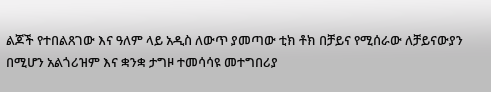ልጆች የተበልጸገው እና ዓለም ላይ አዲስ ለውጥ ያመጣው ቲክ ቶክ በቻይና የሚሰራው ለቻይናውያን በሚሆን አልጎሪዝም እና ቋንቋ ታግዞ ተመሳሳዩ መተግበሪያ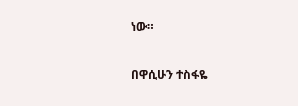ነው።

በዋሲሁን ተስፋዬ